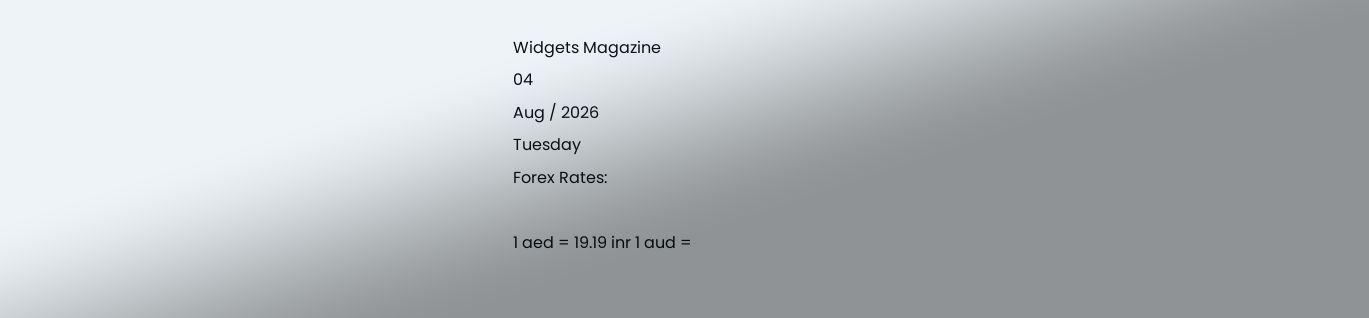Widgets Magazine
04
Aug / 2026
Tuesday
Forex Rates:

1 aed = 19.19 inr 1 aud =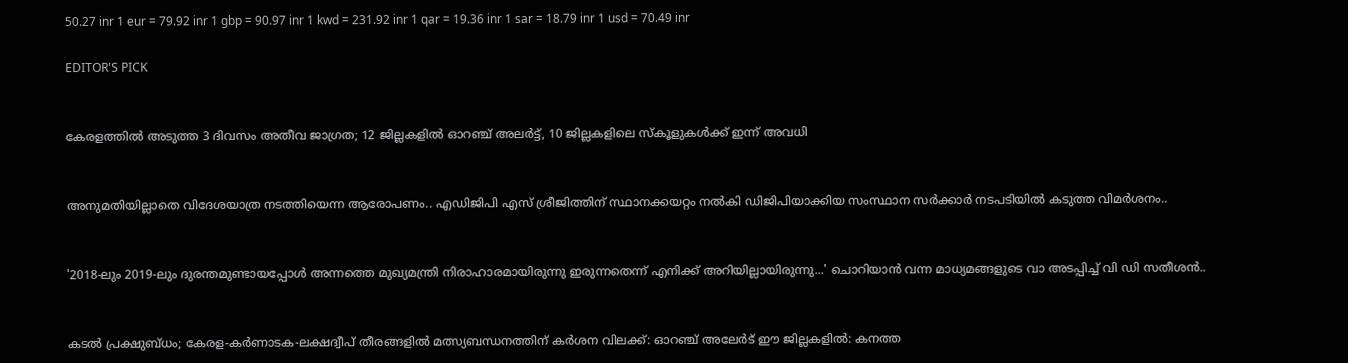50.27 inr 1 eur = 79.92 inr 1 gbp = 90.97 inr 1 kwd = 231.92 inr 1 qar = 19.36 inr 1 sar = 18.79 inr 1 usd = 70.49 inr

EDITOR'S PICK


കേരളത്തിൽ അടുത്ത 3 ദിവസം അതീവ ജാഗ്രത; 12 ജില്ലകളിൽ ഓറഞ്ച് അലർട്ട്, 10 ജില്ലകളിലെ സ്കൂളുകൾക്ക് ഇന്ന് അവധി


അനുമതിയില്ലാതെ വിദേശയാത്ര നടത്തിയെന്ന ആരോപണം.. എഡിജിപി എസ് ശ്രീജിത്തിന് സ്ഥാനക്കയറ്റം നൽകി ഡിജിപിയാക്കിയ സംസ്ഥാന സർക്കാർ നടപടിയിൽ കടുത്ത വിമർശനം..


'2018-ലും 2019-ലും ദുരന്തമുണ്ടായപ്പോള്‍ അന്നത്തെ മുഖ്യമന്ത്രി നിരാഹാരമായിരുന്നു ഇരുന്നതെന്ന് എനിക്ക് അറിയില്ലായിരുന്നു...' ചൊറിയാൻ വന്ന മാധ്യമങ്ങളുടെ വാ അടപ്പിച്ച് വി ഡി സതീശൻ..


കടൽ പ്രക്ഷുബ്ധം; കേരള-കർണാടക-ലക്ഷദ്വീപ് തീരങ്ങളിൽ മത്സ്യബന്ധനത്തിന് കർശന വിലക്ക്: ഓറഞ്ച് അലേർട് ഈ ജില്ലകളിൽ: കനത്ത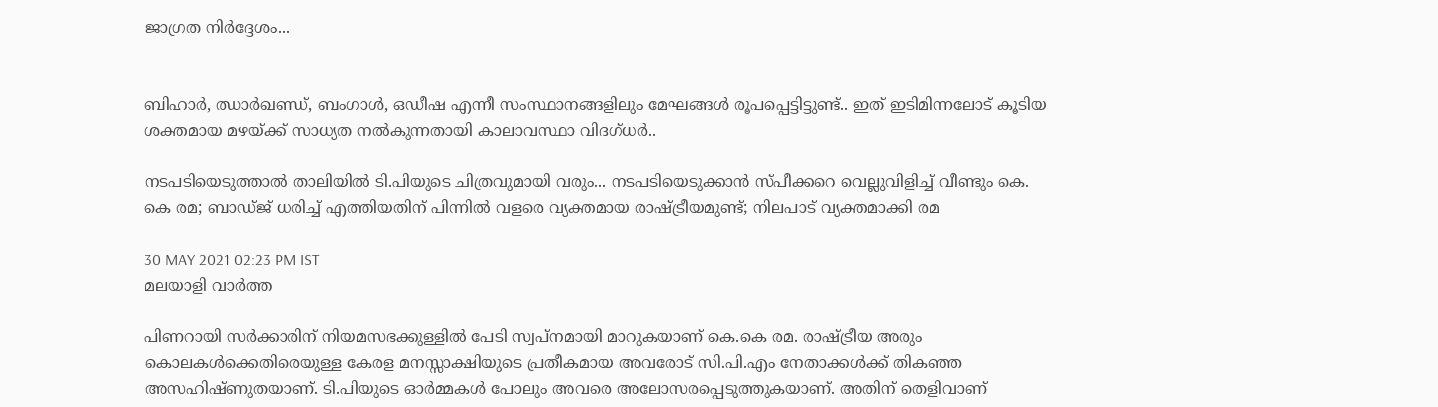ജാഗ്രത നിർദ്ദേശം...


ബിഹാർ, ഝാർഖണ്ഡ്, ബംഗാൾ, ഒഡീഷ എന്നീ സംസ്ഥാനങ്ങളിലും മേഘങ്ങൾ രൂപപ്പെട്ടിട്ടുണ്ട്.. ഇത് ഇടിമിന്നലോട് കൂടിയ ശക്തമായ മഴയ്ക്ക് സാധ്യത നൽകുന്നതായി കാലാവസ്ഥാ വിദഗ്ധർ..

നടപടിയെടുത്താല്‍ താലിയില്‍ ടി.പിയുടെ ചിത്രവുമായി വരും... നടപടിയെടുക്കാന്‍ സ്പീക്കറെ വെല്ലുവിളിച്ച് വീണ്ടും കെ. കെ രമ; ബാഡ്ജ് ധരിച്ച് എത്തിയതിന് പിന്നില്‍ വളരെ വ്യക്തമായ രാഷ്ട്രീയമുണ്ട്; നിലപാട് വ്യക്തമാക്കി രമ

30 MAY 2021 02:23 PM IST
മലയാളി വാര്‍ത്ത

പിണറായി സര്‍ക്കാരിന് നിയമസഭക്കുള്ളില്‍ പേടി സ്വപ്‌നമായി മാറുകയാണ് കെ.കെ രമ. രാഷ്ട്രീയ അരും കൊലകള്‍ക്കെതിരെയുള്ള കേരള മനസ്സാക്ഷിയുടെ പ്രതീകമായ അവരോട് സി.പി.എം നേതാക്കള്‍ക്ക് തികഞ്ഞ അസഹിഷ്ണുതയാണ്. ടി.പിയുടെ ഓര്‍മ്മകള്‍ പോലും അവരെ അലോസരപ്പെടുത്തുകയാണ്. അതിന് തെളിവാണ്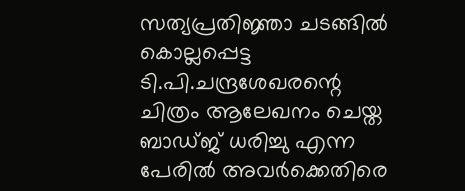സത്യപ്രതിജ്ഞാ ചടങ്ങില്‍ കൊല്ലപ്പെട്ട ടി.പി.ചന്ദ്രശേഖരന്റെ ചിത്രം ആലേഖനം ചെയ്ത ബാഡ്ജ് ധരിച്ചു എന്ന പേരില്‍ അവര്‍ക്കെതിരെ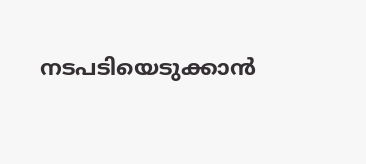നടപടിയെടുക്കാന്‍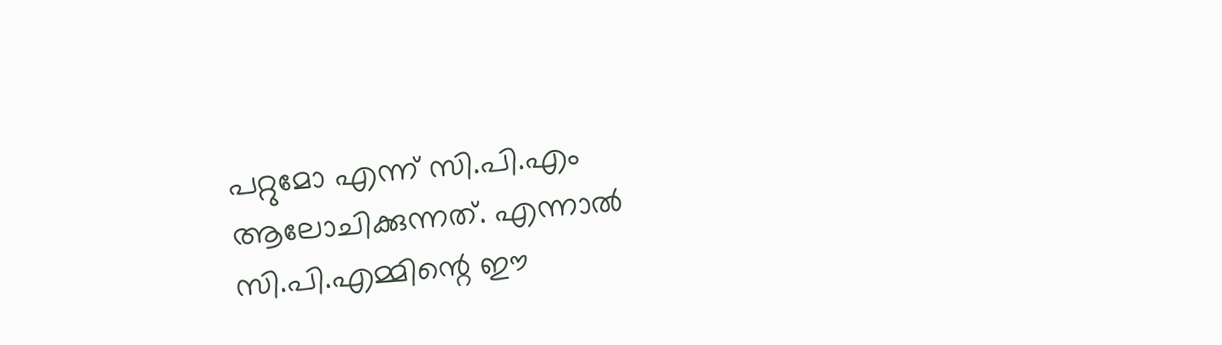പറ്റുമോ എന്ന് സി.പി.എം ആലോചിക്കുന്നത്. എന്നാല്‍ സി.പി.എമ്മിന്റെ ഈ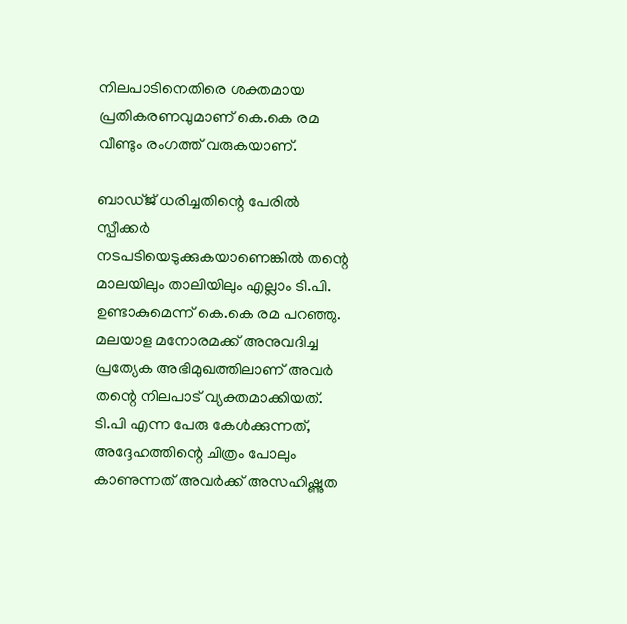നിലപാടിനെതിരെ ശക്തമായ പ്രതികരണവുമാണ് കെ.കെ രമ വീണ്ടും രംഗത്ത് വരുകയാണ്.

ബാഡ്ജ് ധരിച്ചതിന്റെ പേരില്‍ സ്പീക്കര്‍ നടപടിയെടുക്കുകയാണെങ്കില്‍ തന്റെ മാലയിലും താലിയിലും എല്ലാം ടി.പി. ഉണ്ടാകുമെന്ന് കെ.കെ രമ പറഞ്ഞു. മലയാള മനോരമക്ക് അനുവദിച്ച പ്രത്യേക അഭിമുഖത്തിലാണ് അവര്‍ തന്റെ നിലപാട് വ്യക്തമാക്കിയത്. ടി.പി എന്ന പേരു കേള്‍ക്കുന്നത്, അദ്ദേഹത്തിന്റെ ചിത്രം പോലും കാണുന്നത് അവര്‍ക്ക് അസഹിഷ്ണുത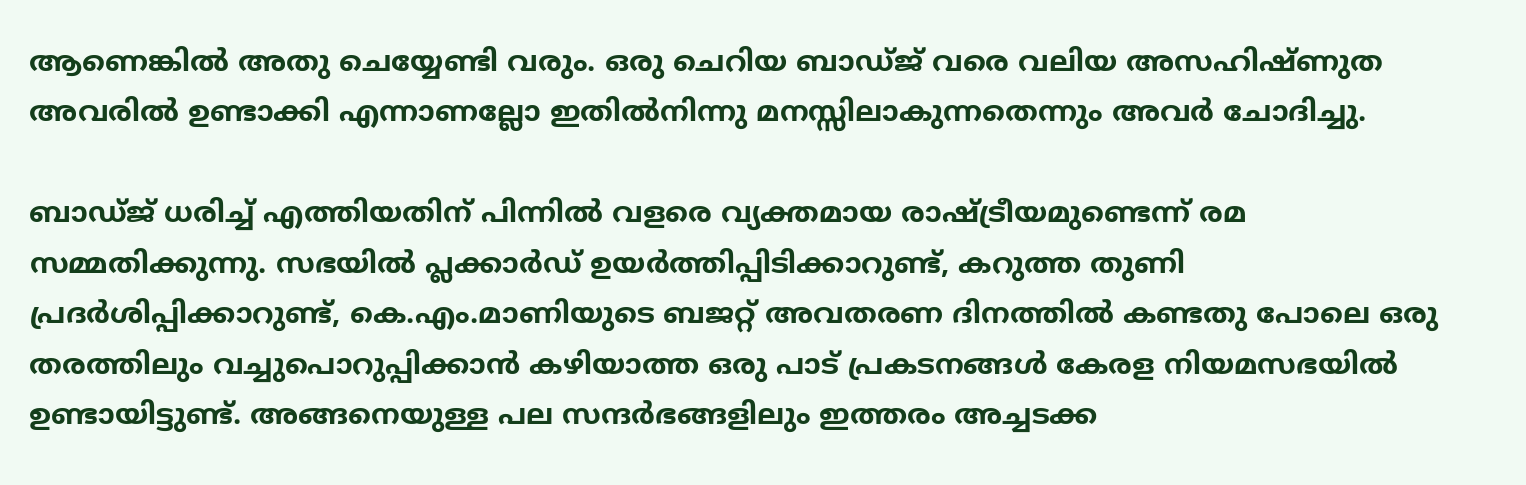ആണെങ്കില്‍ അതു ചെയ്യേണ്ടി വരും. ഒരു ചെറിയ ബാഡ്ജ് വരെ വലിയ അസഹിഷ്ണുത അവരില്‍ ഉണ്ടാക്കി എന്നാണല്ലോ ഇതില്‍നിന്നു മനസ്സിലാകുന്നതെന്നും അവര്‍ ചോദിച്ചു.

ബാഡ്ജ് ധരിച്ച് എത്തിയതിന് പിന്നില്‍ വളരെ വ്യക്തമായ രാഷ്ട്രീയമുണ്ടെന്ന് രമ സമ്മതിക്കുന്നു. സഭയില്‍ പ്ലക്കാര്‍ഡ് ഉയര്‍ത്തിപ്പിടിക്കാറുണ്ട്, കറുത്ത തുണി പ്രദര്‍ശിപ്പിക്കാറുണ്ട്, കെ.എം.മാണിയുടെ ബജറ്റ് അവതരണ ദിനത്തില്‍ കണ്ടതു പോലെ ഒരു തരത്തിലും വച്ചുപൊറുപ്പിക്കാന്‍ കഴിയാത്ത ഒരു പാട് പ്രകടനങ്ങള്‍ കേരള നിയമസഭയില്‍ ഉണ്ടായിട്ടുണ്ട്. അങ്ങനെയുള്ള പല സന്ദര്‍ഭങ്ങളിലും ഇത്തരം അച്ചടക്ക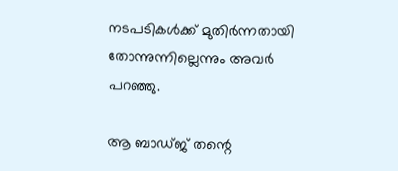നടപടികള്‍ക്ക് മുതിര്‍ന്നതായി തോന്നുന്നില്ലെന്നും അവര്‍ പറഞ്ഞു.

ആ ബാഡ്ജ് തന്റെ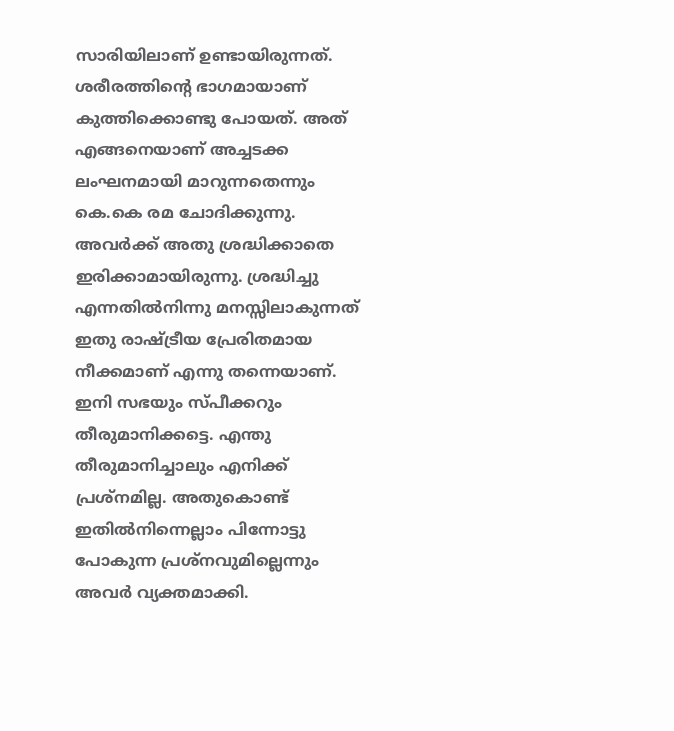സാരിയിലാണ് ഉണ്ടായിരുന്നത്. ശരീരത്തിന്റെ ഭാഗമായാണ് കുത്തിക്കൊണ്ടു പോയത്. അത് എങ്ങനെയാണ് അച്ചടക്ക ലംഘനമായി മാറുന്നതെന്നും കെ.കെ രമ ചോദിക്കുന്നു. അവര്‍ക്ക് അതു ശ്രദ്ധിക്കാതെ ഇരിക്കാമായിരുന്നു. ശ്രദ്ധിച്ചു എന്നതില്‍നിന്നു മനസ്സിലാകുന്നത് ഇതു രാഷ്ട്രീയ പ്രേരിതമായ നീക്കമാണ് എന്നു തന്നെയാണ്. ഇനി സഭയും സ്പീക്കറും തീരുമാനിക്കട്ടെ. എന്തു തീരുമാനിച്ചാലും എനിക്ക് പ്രശ്‌നമില്ല. അതുകൊണ്ട് ഇതില്‍നിന്നെല്ലാം പിന്നോട്ടു പോകുന്ന പ്രശ്‌നവുമില്ലെന്നും അവര്‍ വ്യക്തമാക്കി.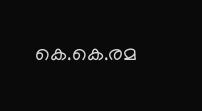കെ.കെ.രമ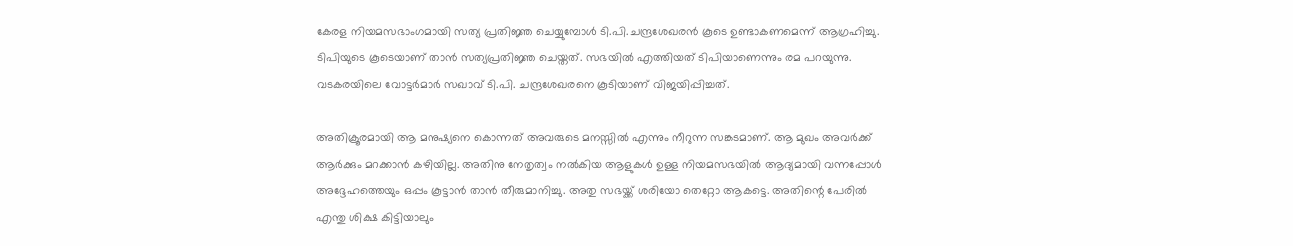കേരള നിയമസഭാംഗമായി സത്യ പ്രതിജ്ഞ ചെയ്യുമ്പോള്‍ ടി.പി.ചന്ദ്രശേഖരന്‍ കൂടെ ഉണ്ടാകണമെന്ന് ആഗ്രഹിച്ചു. ടിപിയുടെ കൂടെയാണ് താന്‍ സത്യപ്രതിജ്ഞ ചെയ്തത്. സഭയില്‍ എത്തിയത് ടിപിയാണെന്നും രമ പറയുന്നു. വടകരയിലെ വോട്ടര്‍മാര്‍ സഖാവ് ടി.പി. ചന്ദ്രശേഖരനെ കൂടിയാണ് വിജയിപ്പിച്ചത്.

അതിക്രൂരമായി ആ മനുഷ്യനെ കൊന്നത് അവരുടെ മനസ്സില്‍ എന്നും നീറുന്ന സങ്കടമാണ്. ആ മുഖം അവര്‍ക്ക് ആര്‍ക്കും മറക്കാന്‍ കഴിയില്ല. അതിനു നേതൃത്വം നല്‍കിയ ആളുകള്‍ ഉള്ള നിയമസഭയില്‍ ആദ്യമായി വന്നപ്പോള്‍ അദ്ദേഹത്തെയും ഒപ്പം കൂട്ടാന്‍ താന്‍ തീരുമാനിച്ചു. അതു സഭയ്ക്ക് ശരിയോ തെറ്റോ ആകട്ടെ. അതിന്റെ പേരില്‍ എന്തു ശിക്ഷ കിട്ടിയാലും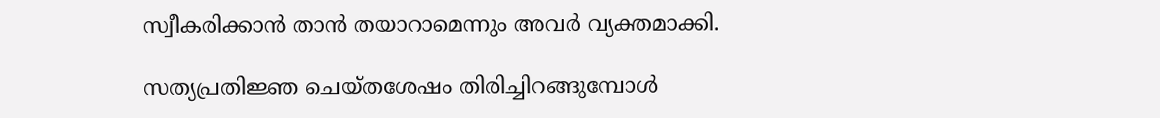സ്വീകരിക്കാന്‍ താന്‍ തയാറാമെന്നും അവര്‍ വ്യക്തമാക്കി.

സത്യപ്രതിജ്ഞ ചെയ്തശേഷം തിരിച്ചിറങ്ങുമ്പോള്‍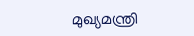മുഖ്യമന്ത്രി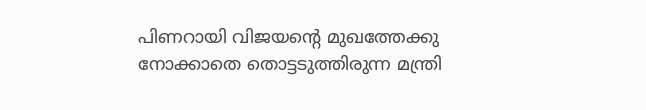പിണറായി വിജയന്റെ മുഖത്തേക്കു നോക്കാതെ തൊട്ടടുത്തിരുന്ന മന്ത്രി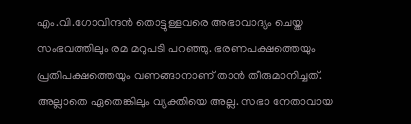എം.വി.ഗോവിന്ദന്‍ തൊട്ടുള്ളവരെ അഭാവാദ്യം ചെയ്ത സംഭവത്തിലും രമ മറുപടി പറഞ്ഞു. ഭരണപക്ഷത്തെയും പ്രതിപക്ഷത്തെയും വണങ്ങാനാണ് താന്‍ തീരുമാനിച്ചത്. അല്ലാതെ ഏതെങ്കിലും വ്യക്തിയെ അല്ല. സഭാ നേതാവായ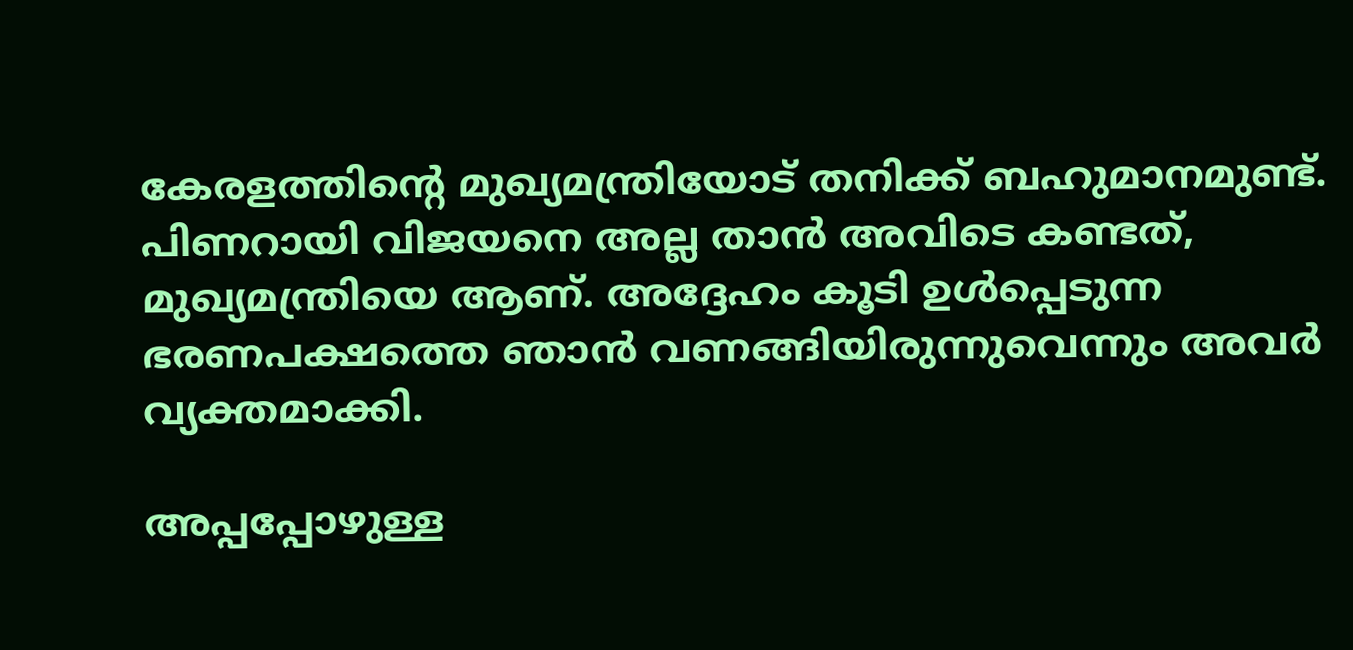കേരളത്തിന്റെ മുഖ്യമന്ത്രിയോട് തനിക്ക് ബഹുമാനമുണ്ട്. പിണറായി വിജയനെ അല്ല താന്‍ അവിടെ കണ്ടത്, മുഖ്യമന്ത്രിയെ ആണ്. അദ്ദേഹം കൂടി ഉള്‍പ്പെടുന്ന ഭരണപക്ഷത്തെ ഞാന്‍ വണങ്ങിയിരുന്നുവെന്നും അവര്‍ വ്യക്തമാക്കി.

അപ്പപ്പോഴുള്ള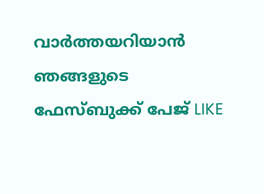വാര്‍ത്തയറിയാന്‍ ഞങ്ങളുടെ ഫേസ്‌ബുക്ക്‌ പേജ് LIKE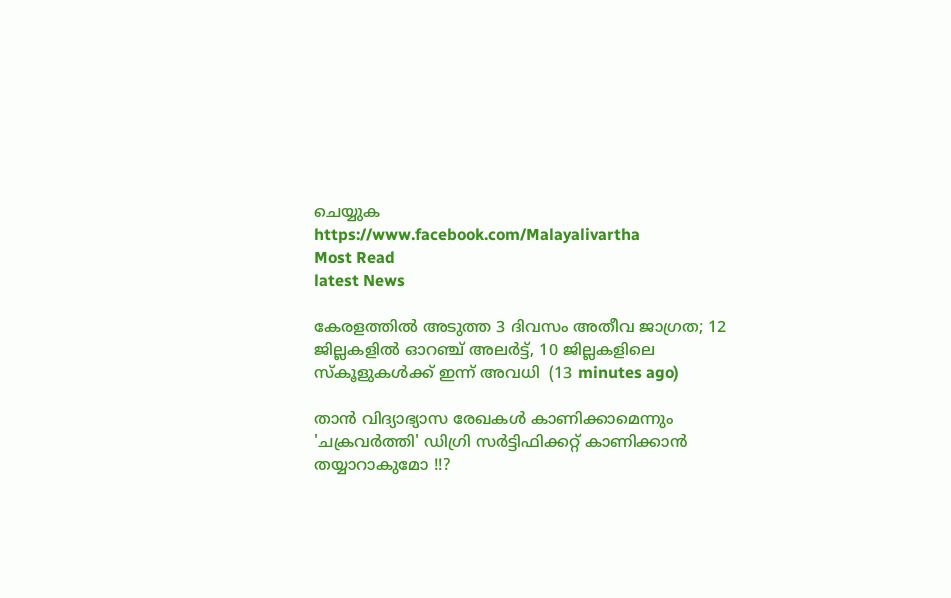ചെയ്യുക
https://www.facebook.com/Malayalivartha
Most Read
latest News

കേരളത്തിൽ അടുത്ത 3 ദിവസം അതീവ ജാഗ്രത; 12 ജില്ലകളിൽ ഓറഞ്ച് അലർട്ട്, 10 ജില്ലകളിലെ സ്കൂളുകൾക്ക് ഇന്ന് അവധി  (13 minutes ago)

താന്‍ വിദ്യാഭ്യാസ രേഖകള്‍ കാണിക്കാമെന്നും 'ചക്രവര്‍ത്തി' ഡിഗ്രി സര്‍ട്ടിഫിക്കറ്റ് കാണിക്കാന്‍ തയ്യാറാകുമോ !!?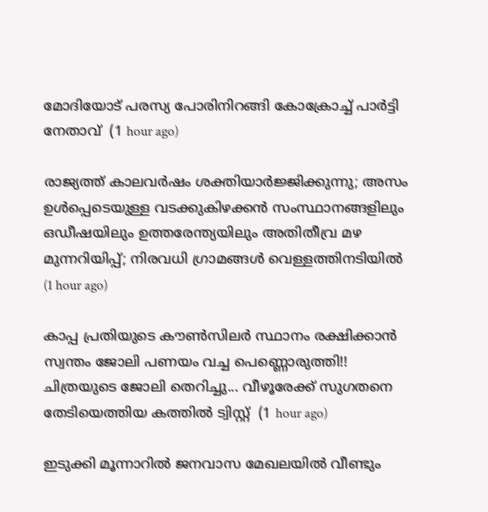മോദിയോട് പരസ്യ പോരിനിറങ്ങി കോക്രോച്ച് പാർട്ടി നേതാവ്  (1 hour ago)

രാജ്യത്ത് കാലവർഷം ശക്തിയാർജ്ജിക്കുന്നു; അസം ഉൾപ്പെടെയുള്ള വടക്കുകിഴക്കൻ സംസ്ഥാനങ്ങളിലും ഒഡീഷയിലും ഉത്തരേന്ത്യയിലും അതിതീവ്ര മഴ മുന്നറിയിപ്പ്; നിരവധി ഗ്രാമങ്ങൾ വെള്ളത്തിനടിയിൽ  (1 hour ago)

കാപ്പ പ്രതിയുടെ കൗൺസിലർ സ്ഥാനം രക്ഷിക്കാൻ സ്വന്തം ജോലി പണയം വച്ച പെണ്ണൊരുത്തി!! ചിത്രയുടെ ജോലി തെറിച്ചു... വീഴൂരേക്ക് സുഗതനെ തേടിയെത്തിയ കത്തിൽ ട്വിസ്റ്റ്  (1 hour ago)

ഇടുക്കി മൂന്നാറിൽ ജനവാസ മേഖലയിൽ വീണ്ടും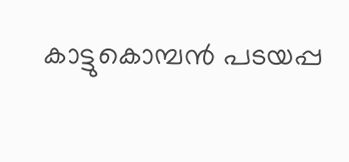കാട്ടുകൊമ്പൻ പടയപ്പ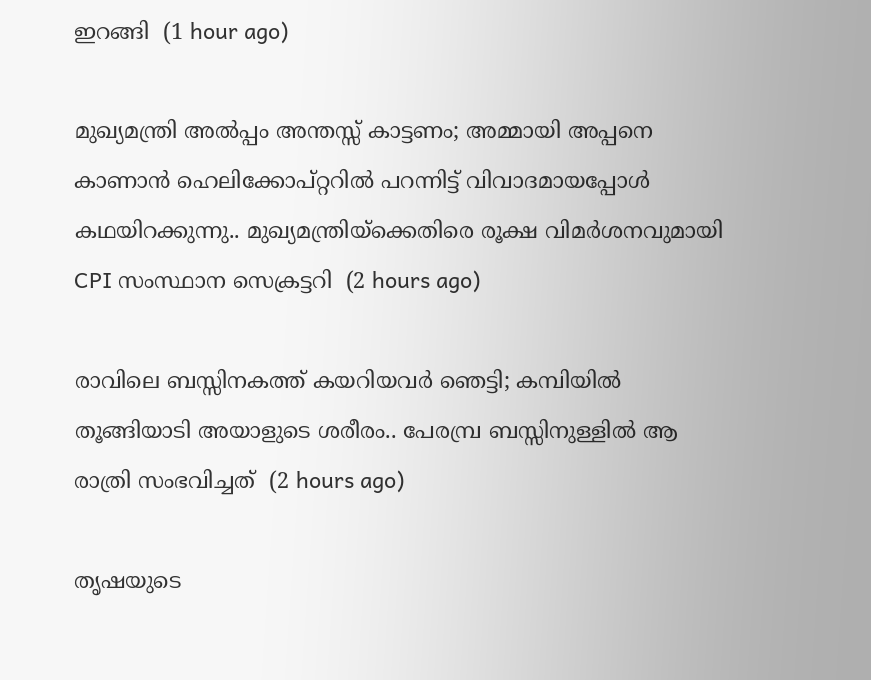ഇറങ്ങി  (1 hour ago)

മുഖ്യമന്ത്രി അൽപ്പം അന്തസ്സ് കാട്ടണം; അമ്മായി അപ്പനെ കാണാൻ ഹെലിക്കോപ്റ്ററിൽ പറന്നിട്ട് വിവാദമായപ്പോൾ കഥയിറക്കുന്നു.. മുഖ്യമന്ത്രിയ്ക്കെതിരെ രൂക്ഷ വിമർശനവുമായി CPI സംസ്ഥാന സെക്രട്ടറി  (2 hours ago)

രാവിലെ ബസ്സിനകത്ത് കയറിയവർ ഞെട്ടി; കമ്പിയിൽ തൂങ്ങിയാടി അയാളുടെ ശരീരം.. പേരമ്പ്ര ബസ്സിനുള്ളിൽ ആ രാത്രി സംഭവിച്ചത്  (2 hours ago)

തൃഷയുടെ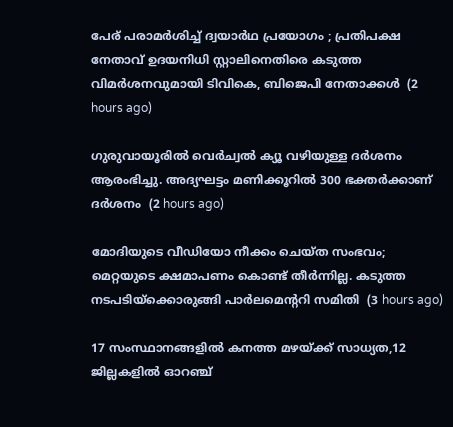പേര് പരാമർശിച്ച് ദ്വയാർഥ പ്രയോഗം ; പ്രതിപക്ഷ നേതാവ് ഉദയനിധി സ്റ്റാലിനെതിരെ കടുത്ത വിമർശനവുമായി ടിവികെ, ബിജെപി നേതാക്കൾ  (2 hours ago)

ഗുരുവായൂരില്‍ വെര്‍ച്വല്‍ ക്യൂ വഴിയുള്ള ദര്‍ശനം ആരംഭിച്ചു. അദ്യഘട്ടം മണിക്കൂറില്‍ 300 ഭക്തര്‍ക്കാണ് ദര്‍ശനം  (2 hours ago)

മോദിയുടെ വീഡിയോ നീക്കം ചെയ്ത സംഭവം; മെറ്റയുടെ ക്ഷമാപണം കൊണ്ട് തീർന്നില്ല. കടുത്ത നടപടിയ്ക്കൊരുങ്ങി പാര്‍ലമെന്ററി സമിതി  (3 hours ago)

17 സംസ്ഥാനങ്ങളിൽ കനത്ത മഴയ്ക്ക് സാധ്യത,12 ജില്ലകളിൽ ഓറഞ്ച്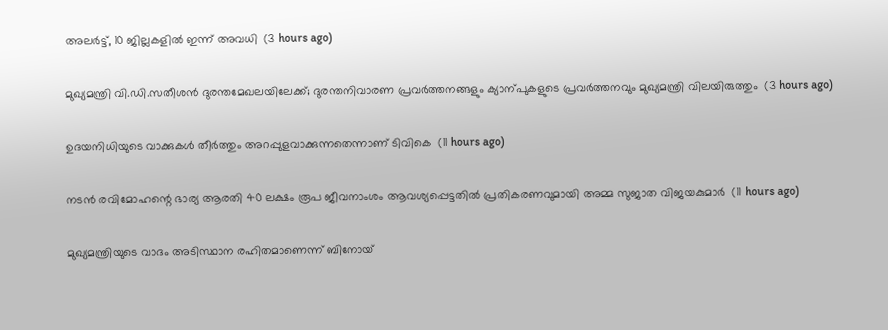അലർട്ട്, 10 ജില്ലകളിൽ ഇന്ന് അവധി  (3 hours ago)

മുഖ്യമന്ത്രി വി.ഡി.സതീശൻ ദുരന്തമേഖലയിലേക്ക്; ദുരന്തനിവാരണ പ്രവർത്തനങ്ങളും ക്യാന്പുകളുടെ പ്രവർത്തനവും മുഖ്യമന്ത്രി വിലയിരുത്തും  (3 hours ago)

ഉദയനിധിയുടെ വാക്കുകള്‍ തീര്‍ത്തും അറപ്പുളവാക്കുന്നതെന്നാണ് ടിവികെ  (11 hours ago)

നടന്‍ രവിമോഹന്റെ ഭാര്യ ആരതി 40 ലക്ഷം രൂപ ജീവനാംശം ആവശ്യപ്പെട്ടതില്‍ പ്രതികരണവുമായി അമ്മ സുജാത വിജയകുമാര്‍  (11 hours ago)

മുഖ്യമന്ത്രിയുടെ വാദം അടിസ്ഥാന രഹിതമാണെന്ന് ബിനോയ്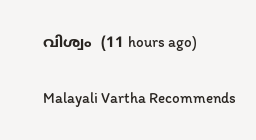വിശ്വം  (11 hours ago)

Malayali Vartha Recommends